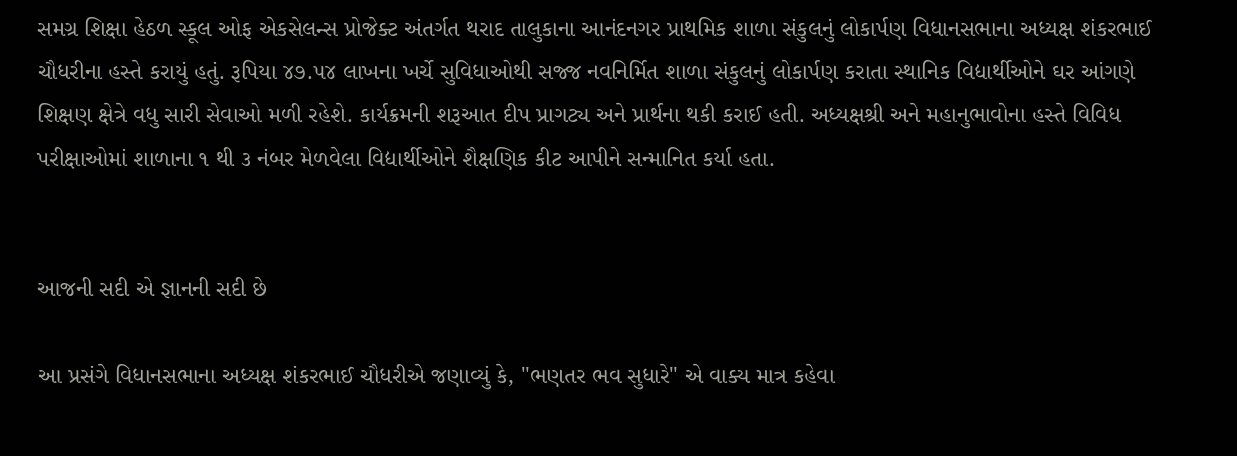સમગ્ર શિક્ષા હેઠળ સ્કૂલ ઓફ એકસેલન્સ પ્રોજેક્ટ અંતર્ગત થરાદ તાલુકાના આનંદનગર પ્રાથમિક શાળા સંકુલનું લોકાર્પણ વિધાનસભાના અધ્યક્ષ શંકરભાઈ ચૌધરીના હસ્તે કરાયું હતું. રૂપિયા ૪૭.૫૪ લાખના ખર્ચે સુવિધાઓથી સજ્જ નવનિર્મિત શાળા સંકુલનું લોકાર્પણ કરાતા સ્થાનિક વિદ્યાર્થીઓને ઘર આંગણે શિક્ષણ ક્ષેત્રે વધુ સારી સેવાઓ મળી રહેશે. કાર્યક્રમની શરૂઆત દીપ પ્રાગટ્ય અને પ્રાર્થના થકી કરાઈ હતી. અધ્યક્ષશ્રી અને મહાનુભાવોના હસ્તે વિવિધ પરીક્ષાઓમાં શાળાના ૧ થી ૩ નંબર મેળવેલા વિદ્યાર્થીઓને શૈક્ષણિક કીટ આપીને સન્માનિત કર્યા હતા.


આજની સદી એ જ્ઞાનની સદી છે

આ પ્રસંગે વિધાનસભાના અધ્યક્ષ શંકરભાઈ ચૌધરીએ જણાવ્યું કે, "ભણતર ભવ સુધારે" એ વાક્ય માત્ર કહેવા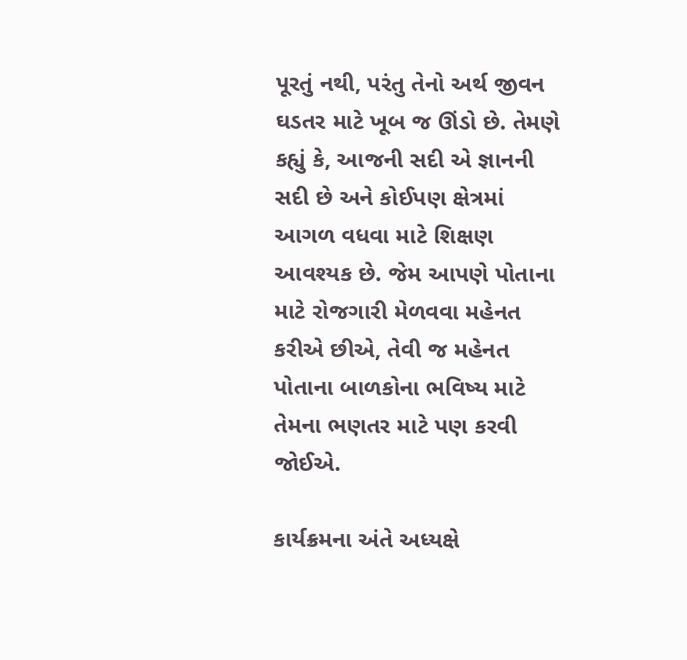પૂરતું નથી, પરંતુ તેનો અર્થ જીવન ઘડતર માટે ખૂબ જ ઊંડો છે. તેમણે કહ્યું કે, આજની સદી એ જ્ઞાનની સદી છે અને કોઈપણ ક્ષેત્રમાં આગળ વધવા માટે શિક્ષણ આવશ્યક છે. જેમ આપણે પોતાના માટે રોજગારી મેળવવા મહેનત કરીએ છીએ, તેવી જ મહેનત પોતાના બાળકોના ભવિષ્ય માટે તેમના ભણતર માટે પણ કરવી જોઈએ.

કાર્યક્રમના અંતે અધ્યક્ષે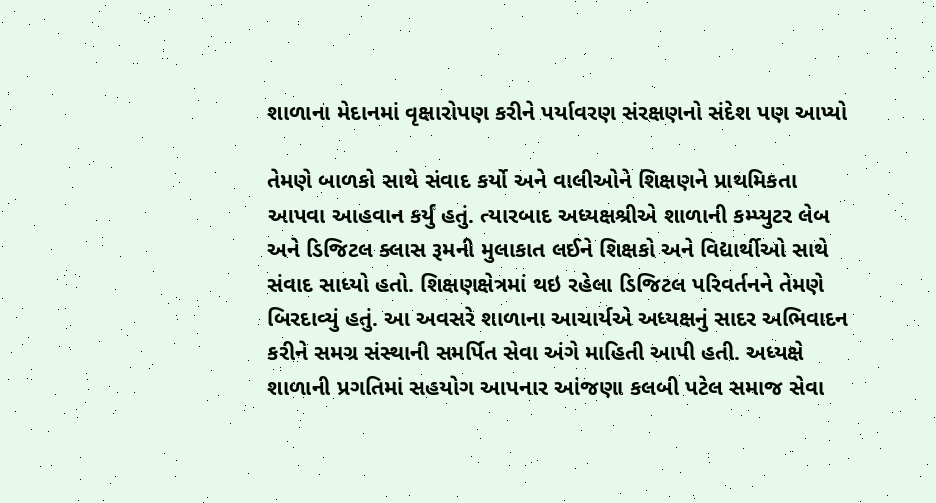શાળાના મેદાનમાં વૃક્ષારોપણ કરીને પર્યાવરણ સંરક્ષણનો સંદેશ પણ આપ્યો

તેમણે બાળકો સાથે સંવાદ કર્યો અને વાલીઓને શિક્ષણને પ્રાથમિકતા આપવા આહવાન કર્યું હતું. ત્યારબાદ અધ્યક્ષશ્રીએ શાળાની કમ્પ્યુટર લેબ અને ડિજિટલ ક્લાસ રૂમની મુલાકાત લઈને શિક્ષકો અને વિદ્યાર્થીઓ સાથે સંવાદ સાધ્યો હતો. શિક્ષણક્ષેત્રમાં થઇ રહેલા ડિજિટલ પરિવર્તનને તેમણે બિરદાવ્યું હતું. આ અવસરે શાળાના આચાર્યએ અધ્યક્ષનું સાદર અભિવાદન કરીને સમગ્ર સંસ્થાની સમર્પિત સેવા અંગે માહિતી આપી હતી. અધ્યક્ષે શાળાની પ્રગતિમાં સહયોગ આપનાર આંજણા કલબી પટેલ સમાજ સેવા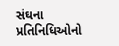સંઘના પ્રતિનિધિઓનો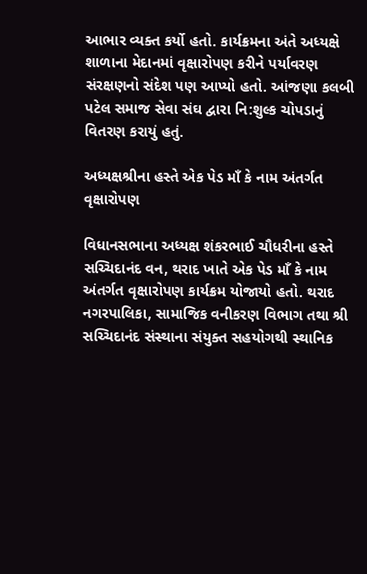આભાર વ્યક્ત કર્યો હતો. કાર્યક્રમના અંતે અધ્યક્ષે શાળાના મેદાનમાં વૃક્ષારોપણ કરીને પર્યાવરણ સંરક્ષણનો સંદેશ પણ આપ્યો હતો. આંજણા કલબી પટેલ સમાજ સેવા સંઘ દ્વારા નિ:શુલ્ક ચોપડાનું વિતરણ કરાયું હતું.

અધ્યક્ષશ્રીના હસ્તે એક પેડ માઁ કે નામ અંતર્ગત વૃક્ષારોપણ

વિધાનસભાના અધ્યક્ષ શંકરભાઈ ચૌધરીના હસ્તે સચ્ચિદાનંદ વન, થરાદ ખાતે એક પેડ માઁ કે નામ અંતર્ગત વૃક્ષારોપણ કાર્યક્રમ યોજાયો હતો. થરાદ નગરપાલિકા, સામાજિક વનીકરણ વિભાગ તથા શ્રી સચ્ચિદાનંદ સંસ્થાના સંયુક્ત સહયોગથી સ્થાનિક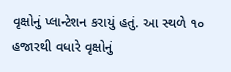વૃક્ષોનું પ્લાન્ટેશન કરાયું હતું. આ સ્થળે ૧૦ હજારથી વધારે વૃક્ષોનું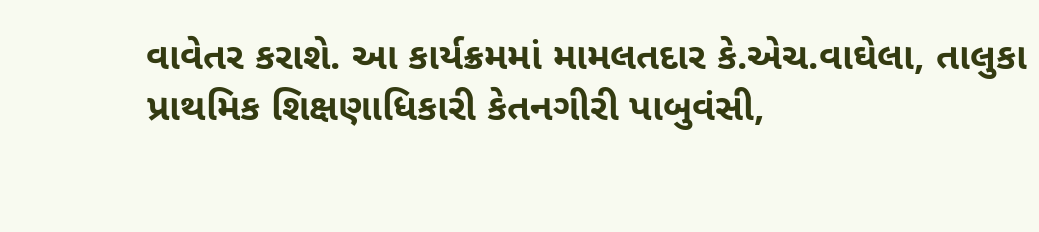વાવેતર કરાશે. આ કાર્યક્રમમાં મામલતદાર કે.એચ.વાઘેલા, તાલુકા પ્રાથમિક શિક્ષણાધિકારી કેતનગીરી પાબુવંસી,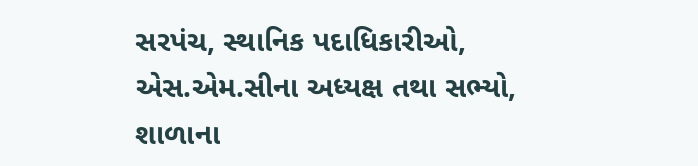સરપંચ, સ્થાનિક પદાધિકારીઓ, એસ.એમ.સીના અધ્યક્ષ તથા સભ્યો, શાળાના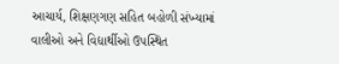આચાર્ય, શિક્ષણગણ સહિત બહોળી સંખ્યામાં વાલીઓ અને વિદ્યાર્થીઓ ઉપસ્થિત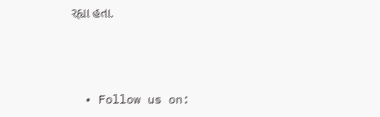રહ્યા હતા.



  • Follow us on: